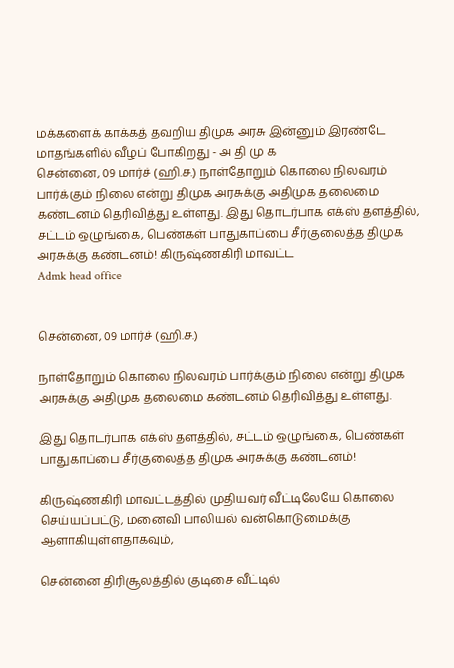மக்களைக் காக்கத் தவறிய திமுக அரசு இன்னும் இரண்டே மாதங்களில் வீழப் போகிறது - அ தி மு க
சென்னை, 09 மார்ச் (ஹி.ச.) நாள்தோறும் கொலை நிலவரம் பார்க்கும் நிலை என்று திமுக அரசுக்கு அதிமுக தலைமை கண்டனம் தெரிவித்து உள்ளது. இது தொடர்பாக எக்ஸ் தளத்தில், சட்டம் ஒழுங்கை, பெண்கள் பாதுகாப்பை சீர்குலைத்த திமுக அரசுக்கு கண்டனம்! கிருஷ்ணகிரி மாவட்ட
Admk head office


சென்னை, 09 மார்ச் (ஹி.ச.)

நாள்தோறும் கொலை நிலவரம் பார்க்கும் நிலை என்று திமுக அரசுக்கு அதிமுக தலைமை கண்டனம் தெரிவித்து உள்ளது.

இது தொடர்பாக எக்ஸ் தளத்தில், சட்டம் ஒழுங்கை, பெண்கள் பாதுகாப்பை சீர்குலைத்த திமுக அரசுக்கு கண்டனம்!

கிருஷ்ணகிரி மாவட்டத்தில் முதியவர் வீட்டிலேயே கொலை செய்யப்பட்டு, மனைவி பாலியல் வன்கொடுமைக்கு ஆளாகியுள்ளதாகவும்,

சென்னை திரிசூலத்தில் குடிசை வீட்டில்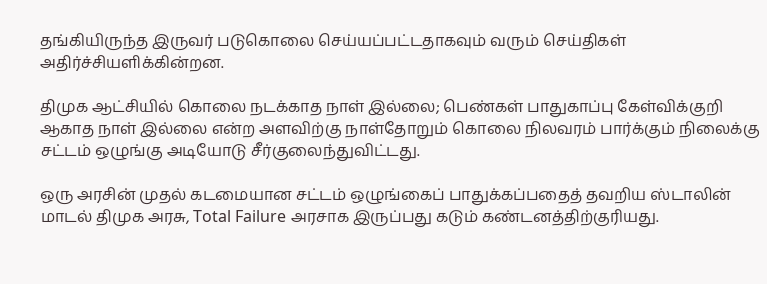தங்கியிருந்த இருவர் படுகொலை செய்யப்பட்டதாகவும் வரும் செய்திகள் அதிர்ச்சியளிக்கின்றன.

திமுக ஆட்சியில் கொலை நடக்காத நாள் இல்லை; பெண்கள் பாதுகாப்பு கேள்விக்குறி ஆகாத நாள் இல்லை என்ற அளவிற்கு நாள்தோறும் கொலை நிலவரம் பார்க்கும் நிலைக்கு சட்டம் ஒழுங்கு அடியோடு சீர்குலைந்துவிட்டது.

ஒரு அரசின் முதல் கடமையான சட்டம் ஒழுங்கைப் பாதுக்கப்பதைத் தவறிய ஸ்டாலின் மாடல் திமுக அரசு, Total Failure அரசாக இருப்பது கடும் கண்டனத்திற்குரியது.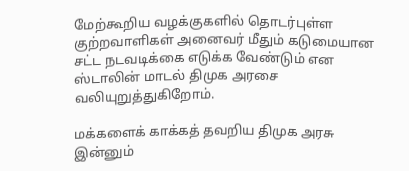மேற்கூறிய வழக்குகளில் தொடர்புள்ள குற்றவாளிகள் அனைவர் மீதும் கடுமையான சட்ட நடவடிக்கை எடுக்க வேண்டும் என ஸ்டாலின் மாடல் திமுக அரசை வலியுறுத்துகிறோம்.

மக்களைக் காக்கத் தவறிய திமுக அரசு இன்னும்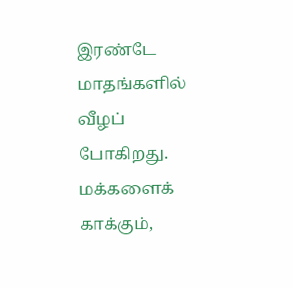இரண்டே மாதங்களில் வீழப் போகிறது. மக்களைக் காக்கும்,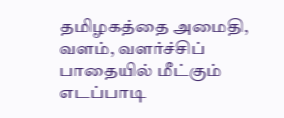தமிழகத்தை அமைதி, வளம், வளர்ச்சிப் பாதையில் மீட்கும் எடப்பாடி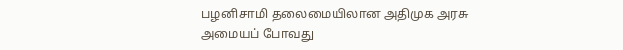பழனிசாமி தலைமையிலான அதிமுக அரசு அமையப் போவது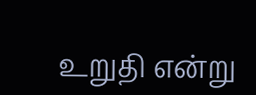உறுதி என்று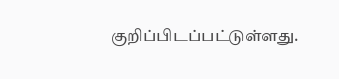குறிப்பிடப்பட்டுள்ளது.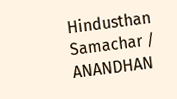Hindusthan Samachar / ANANDHAN